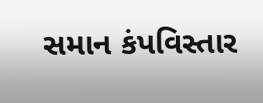સમાન કંપવિસ્તાર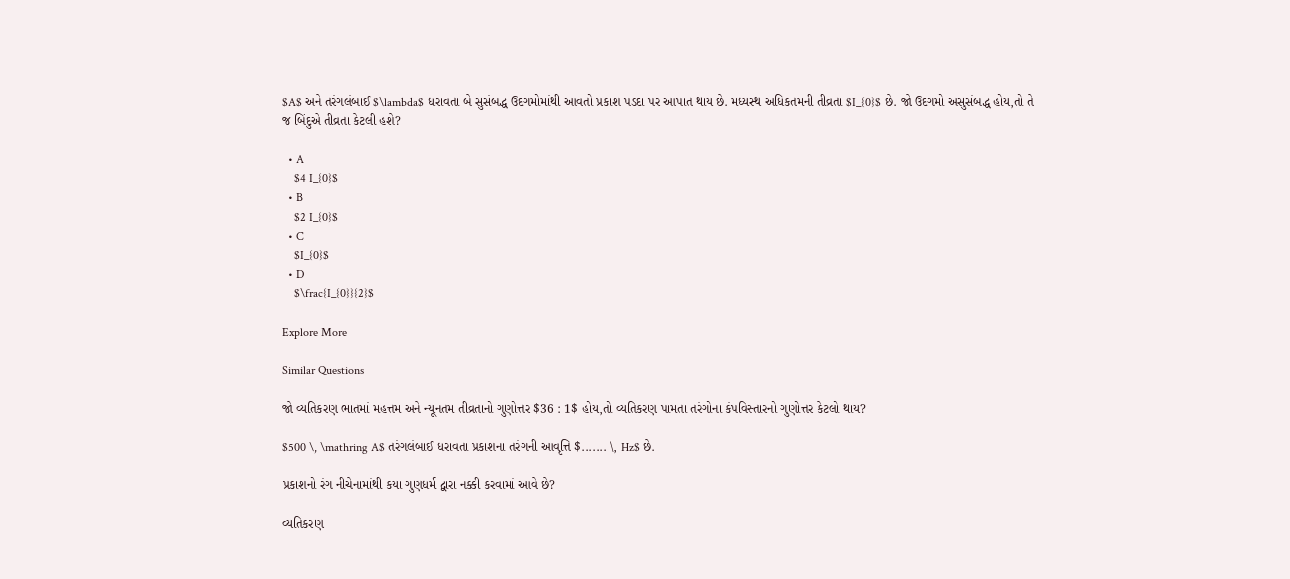$A$ અને તરંગલંબાઈ $\lambda$ ધરાવતા બે સુસંબદ્ધ ઉદગમોમાંથી આવતો પ્રકાશ પડદા પર આપાત થાય છે. મધ્યસ્થ અધિકતમની તીવ્રતા $I_{0}$ છે. જો ઉદગમો અસુસંબદ્ધ હોય,તો તે જ બિંદુએ તીવ્રતા કેટલી હશે?

  • A
    $4 I_{0}$
  • B
    $2 I_{0}$
  • C
    $I_{0}$
  • D
    $\frac{I_{0}}{2}$

Explore More

Similar Questions

જો વ્યતિકરણ ભાતમાં મહત્તમ અને ન્યૂનતમ તીવ્રતાનો ગુણોત્તર $36 : 1$ હોય,તો વ્યતિકરણ પામતા તરંગોના કંપવિસ્તારનો ગુણોત્તર કેટલો થાય?

$500 \, \mathring A$ તરંગલંબાઈ ધરાવતા પ્રકાશના તરંગની આવૃત્તિ $....... \, Hz$ છે.

પ્રકાશનો રંગ નીચેનામાંથી કયા ગુણધર્મ દ્વારા નક્કી કરવામાં આવે છે?

વ્યતિકરણ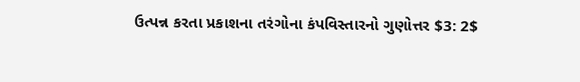ઉત્પન્ન કરતા પ્રકાશના તરંગોના કંપવિસ્તારનો ગુણોત્તર $3: 2$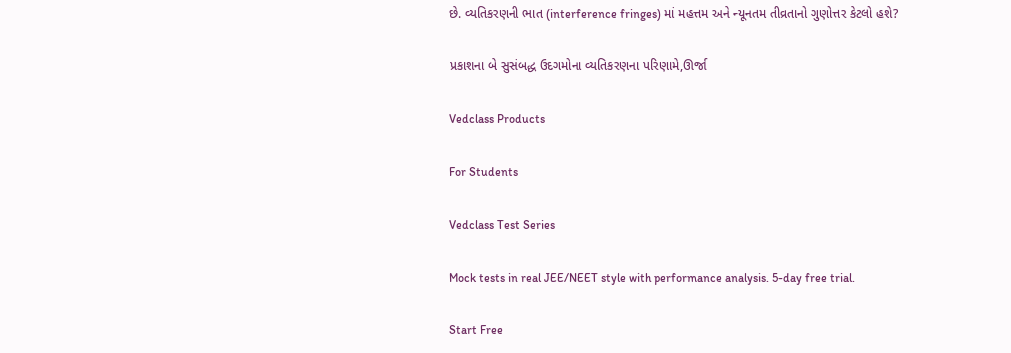છે. વ્યતિકરણની ભાત (interference fringes) માં મહત્તમ અને ન્યૂનતમ તીવ્રતાનો ગુણોત્તર કેટલો હશે?

પ્રકાશના બે સુસંબદ્ધ ઉદગમોના વ્યતિકરણના પરિણામે,ઊર્જા

Vedclass Products

For Students

Vedclass Test Series

Mock tests in real JEE/NEET style with performance analysis. 5-day free trial.

Start Free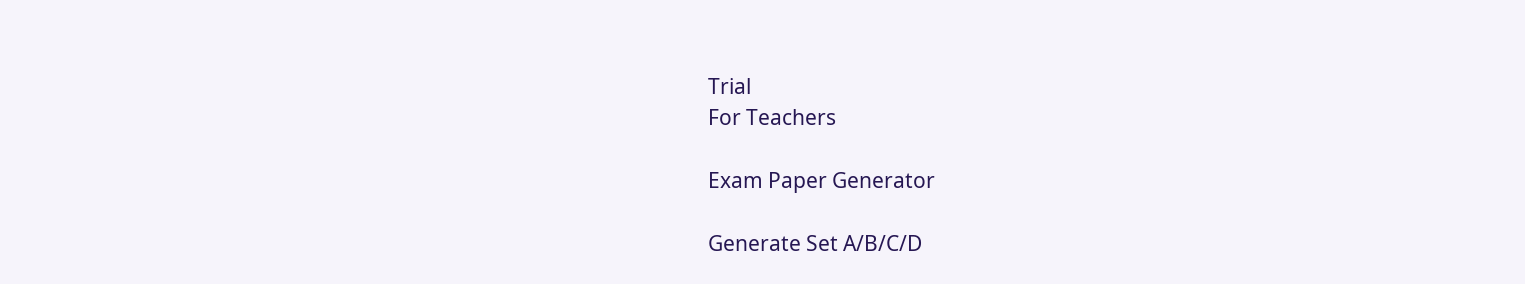Trial
For Teachers

Exam Paper Generator

Generate Set A/B/C/D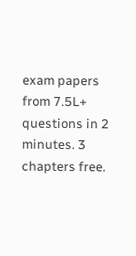exam papers from 7.5L+ questions in 2 minutes. 3 chapters free.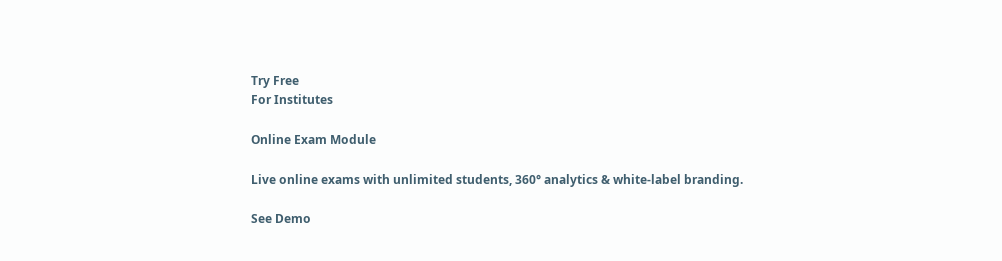Try Free
For Institutes

Online Exam Module

Live online exams with unlimited students, 360° analytics & white-label branding.

See Demo